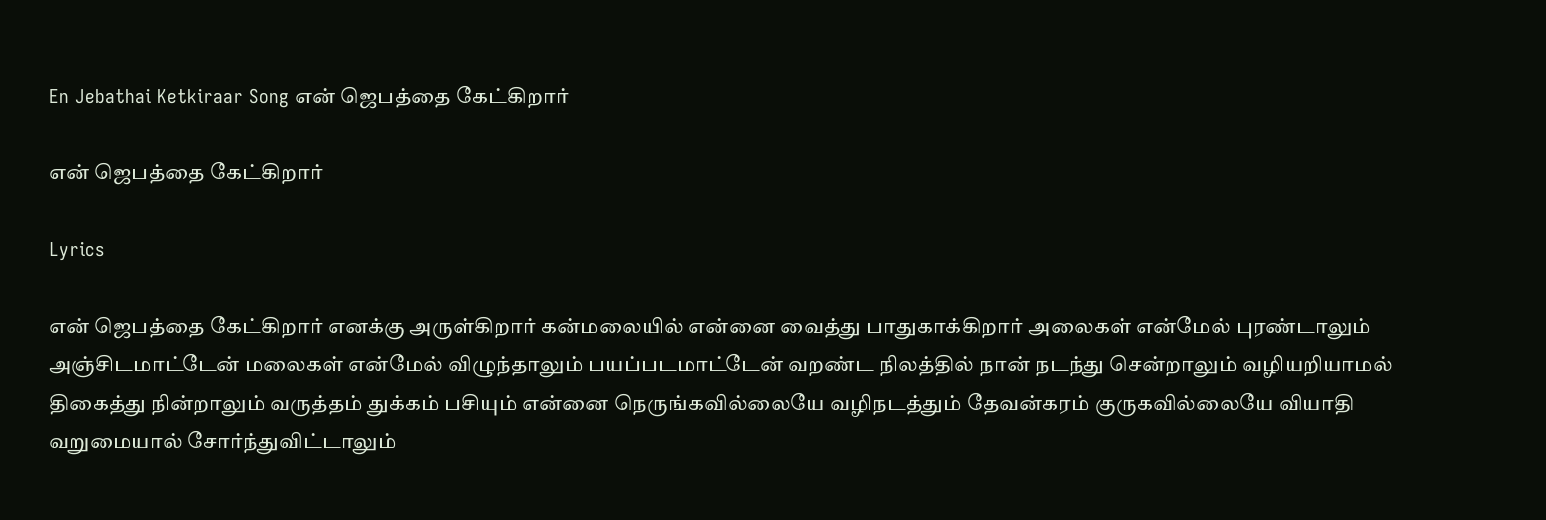En Jebathai Ketkiraar Song என் ஜெபத்தை கேட்கிறார்

என் ஜெபத்தை கேட்கிறார்

Lyrics

என் ஜெபத்தை கேட்கிறார் எனக்கு அருள்கிறார் கன்மலையில் என்னை வைத்து பாதுகாக்கிறார் அலைகள் என்மேல் புரண்டாலும் அஞ்சிடமாட்டேன் மலைகள் என்மேல் விழுந்தாலும் பயப்படமாட்டேன் வறண்ட நிலத்தில் நான் நடந்து சென்றாலும் வழியறியாமல் திகைத்து நின்றாலும் வருத்தம் துக்கம் பசியும் என்னை நெருங்கவில்லையே வழிநடத்தும் தேவன்கரம் குருகவில்லையே வியாதி வறுமையால் சோர்ந்துவிட்டாலும்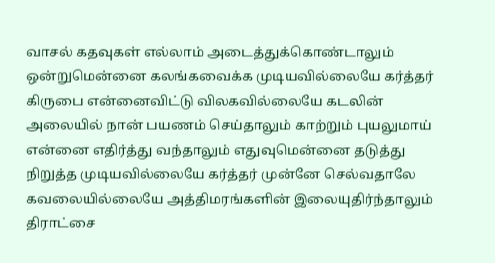வாசல் கதவுகள் எல்லாம் அடைத்துக்கொண்டாலும் ஒன்றுமென்னை கலங்கவைக்க முடியவில்லையே கர்த்தர் கிருபை என்னைவிட்டு விலகவில்லையே கடலின் அலையில் நான் பயணம் செய்தாலும் காற்றும் புயலுமாய் என்னை எதிர்த்து வந்தாலும் எதுவுமென்னை தடுத்து நிறுத்த முடியவில்லையே கர்த்தர் முன்னே செல்வதாலே கவலையில்லையே அத்திமரங்களின் இலையுதிர்ந்தாலும் திராட்சை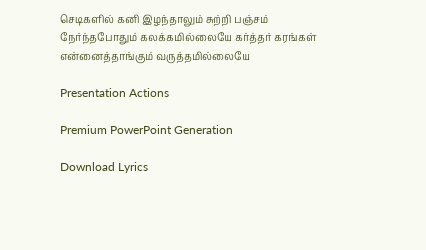செடிகளில் கனி இழந்தாலும் சுற்றி பஞ்சம் நேர்ந்தபோதும் கலக்கமில்லையே கர்த்தர் கரங்கள் என்னைத்தாங்கும் வருத்தமில்லையே

Presentation Actions

Premium PowerPoint Generation

Download Lyrics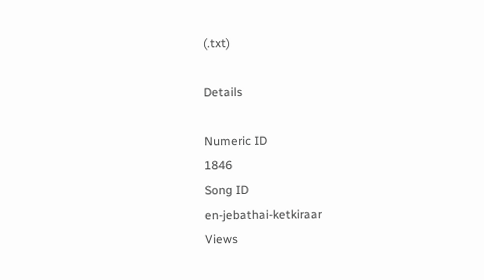(.txt)

Details

Numeric ID
1846
Song ID
en-jebathai-ketkiraar
Views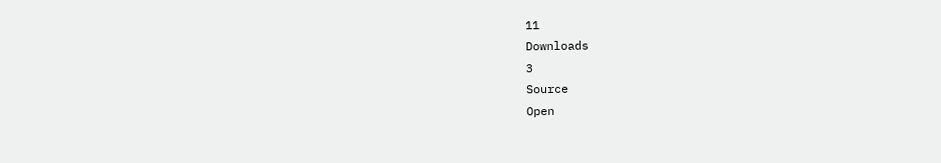11
Downloads
3
Source
Open